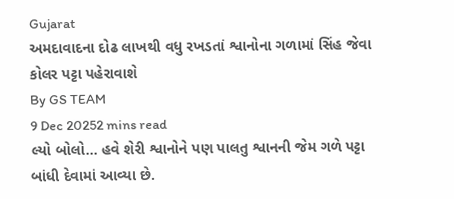Gujarat
અમદાવાદના દોઢ લાખથી વધુ રખડતાં શ્વાનોના ગળામાં સિંહ જેવા કોલર પટ્ટા પહેરાવાશે
By GS TEAM
9 Dec 20252 mins read
લ્યો બોલો... હવે શેરી શ્વાનોને પણ પાલતુ શ્વાનની જેમ ગળે પટ્ટા બાંધી દેવામાં આવ્યા છે.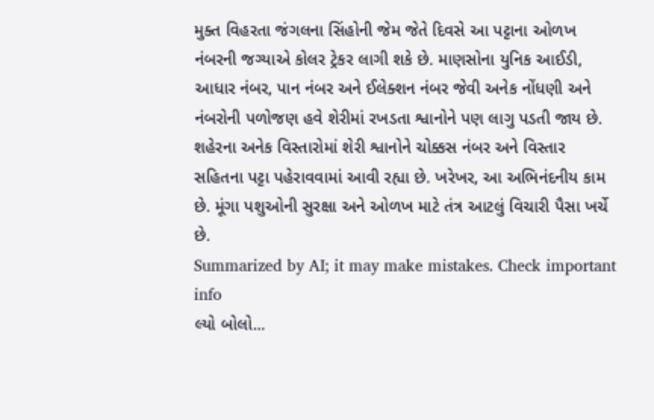મુક્ત વિહરતા જંગલના સિંહોની જેમ જેતે દિવસે આ પટ્ટાના ઓળખ નંબરની જગ્યાએ કોલર ટ્રેકર લાગી શકે છે. માણસોના યુનિક આઈડી, આધાર નંબર, પાન નંબર અને ઈલેક્શન નંબર જેવી અનેક નોંધણી અને નંબરોની પળોજણ હવે શેરીમાં રખડતા શ્વાનોને પણ લાગુ પડતી જાય છે. શહેરના અનેક વિસ્તારોમાં શેરી શ્વાનોને ચોક્કસ નંબર અને વિસ્તાર સહિતના પટ્ટા પહેરાવવામાં આવી રહ્યા છે. ખરેખર, આ અભિનંદનીય કામ છે. મૂંગા પશુઓની સુરક્ષા અને ઓળખ માટે તંત્ર આટલું વિચારી પૈસા ખર્ચે છે.
Summarized by AI; it may make mistakes. Check important info
લ્યો બોલો...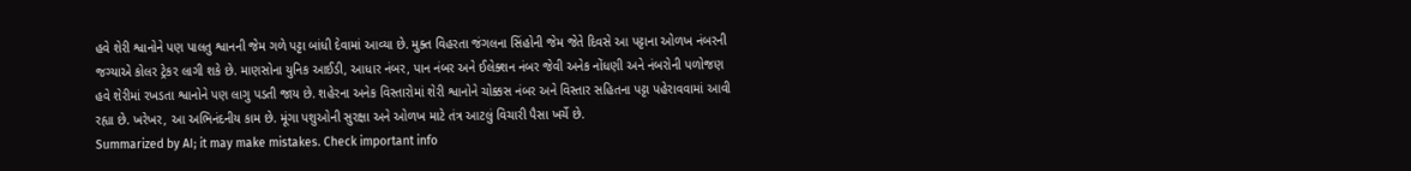હવે શેરી શ્વાનોને પણ પાલતુ શ્વાનની જેમ ગળે પટ્ટા બાંધી દેવામાં આવ્યા છે. મુક્ત વિહરતા જંગલના સિંહોની જેમ જેતે દિવસે આ પટ્ટાના ઓળખ નંબરની જગ્યાએ કોલર ટ્રેકર લાગી શકે છે. માણસોના યુનિક આઈડી, આધાર નંબર, પાન નંબર અને ઈલેક્શન નંબર જેવી અનેક નોંધણી અને નંબરોની પળોજણ હવે શેરીમાં રખડતા શ્વાનોને પણ લાગુ પડતી જાય છે. શહેરના અનેક વિસ્તારોમાં શેરી શ્વાનોને ચોક્કસ નંબર અને વિસ્તાર સહિતના પટ્ટા પહેરાવવામાં આવી રહ્યા છે. ખરેખર, આ અભિનંદનીય કામ છે. મૂંગા પશુઓની સુરક્ષા અને ઓળખ માટે તંત્ર આટલું વિચારી પૈસા ખર્ચે છે.
Summarized by AI; it may make mistakes. Check important info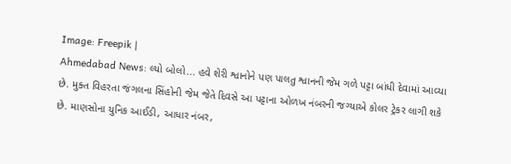Image: Freepik |
Ahmedabad News: લ્યો બોલો... હવે શેરી શ્વાનોને પણ પાલતુ શ્વાનની જેમ ગળે પટ્ટા બાંધી દેવામાં આવ્યા છે. મુક્ત વિહરતા જંગલના સિંહોની જેમ જેતે દિવસે આ પટ્ટાના ઓળખ નંબરની જગ્યાએ કોલર ટ્રેકર લાગી શકે છે. માણસોના યુનિક આઈડી, આધાર નંબર,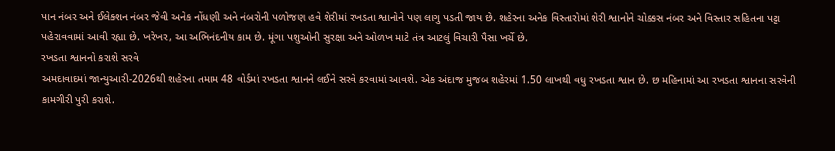પાન નંબર અને ઈલેક્શન નંબર જેવી અનેક નોંધણી અને નંબરોની પળોજણ હવે શેરીમાં રખડતા શ્વાનોને પણ લાગુ પડતી જાય છે. શહેરના અનેક વિસ્તારોમાં શેરી શ્વાનોને ચોક્કસ નંબર અને વિસ્તાર સહિતના પટ્ટા પહેરાવવામાં આવી રહ્યા છે. ખરેખર, આ અભિનંદનીય કામ છે. મૂંગા પશુઓની સુરક્ષા અને ઓળખ માટે તંત્ર આટલું વિચારી પૈસા ખર્ચે છે.
રખડતા શ્વાનનો કરાશે સરવે
અમદાવાદમાં જાન્યુઆરી-2026થી શહેરના તમામ 48 વોર્ડમાં રખડતા શ્વાનને લઈને સરવે કરવામાં આવશે. એક અંદાજ મુજબ શહેરમાં 1.50 લાખથી વધુ રખડતા શ્વાન છે. છ મહિનામાં આ રખડતા શ્વાનના સરવેની કામગીરી પુરી કરાશે.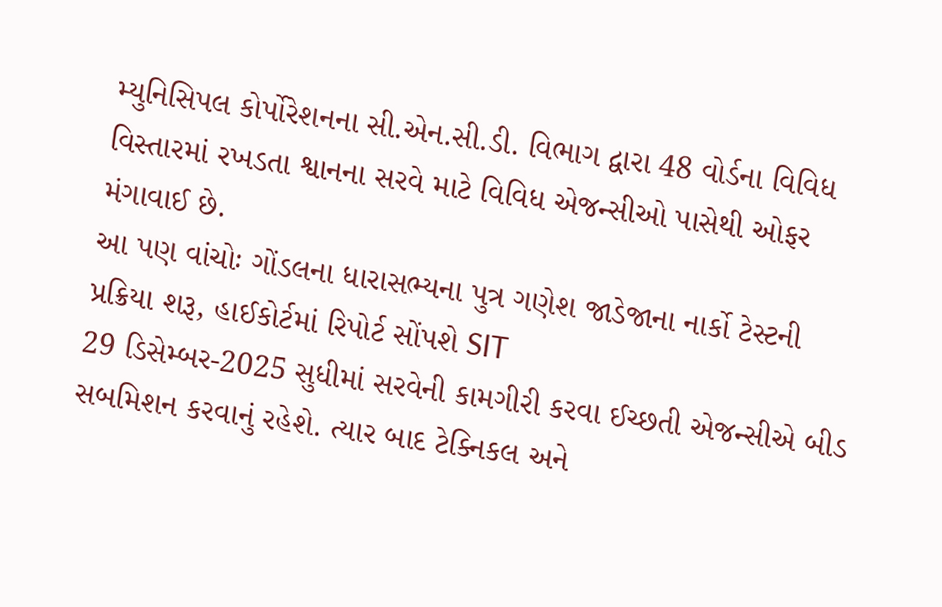મ્યુનિસિપલ કોર્પોરેશનના સી.એન.સી.ડી. વિભાગ દ્વારા 48 વોર્ડના વિવિધ વિસ્તારમાં રખડતા શ્વાનના સરવે માટે વિવિધ એજન્સીઓ પાસેથી ઓફર મંગાવાઈ છે.
આ પણ વાંચોઃ ગોંડલના ધારાસભ્યના પુત્ર ગણેશ જાડેજાના નાર્કો ટેસ્ટની પ્રક્રિયા શરૂ, હાઈકોર્ટમાં રિપોર્ટ સોંપશે SIT
29 ડિસેમ્બર-2025 સુધીમાં સરવેની કામગીરી કરવા ઈચ્છતી એજન્સીએ બીડ સબમિશન કરવાનું રહેશે. ત્યાર બાદ ટેક્નિકલ અને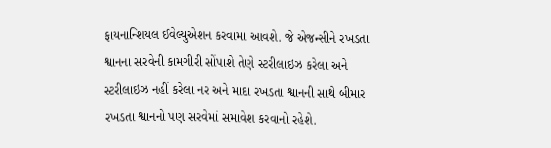ફાયનાન્શિયલ ઈવેલ્યુએશન કરવામા આવશે. જે એજન્સીને રખડતા શ્વાનના સરવેની કામગીરી સોંપાશે તેણે સ્ટરીલાઇઝ કરેલા અને સ્ટરીલાઇઝ નહીં કરેલા નર અને માદા રખડતા શ્વાનની સાથે બીમાર રખડતા શ્વાનનો પણ સરવેમાં સમાવેશ કરવાનો રહેશે.